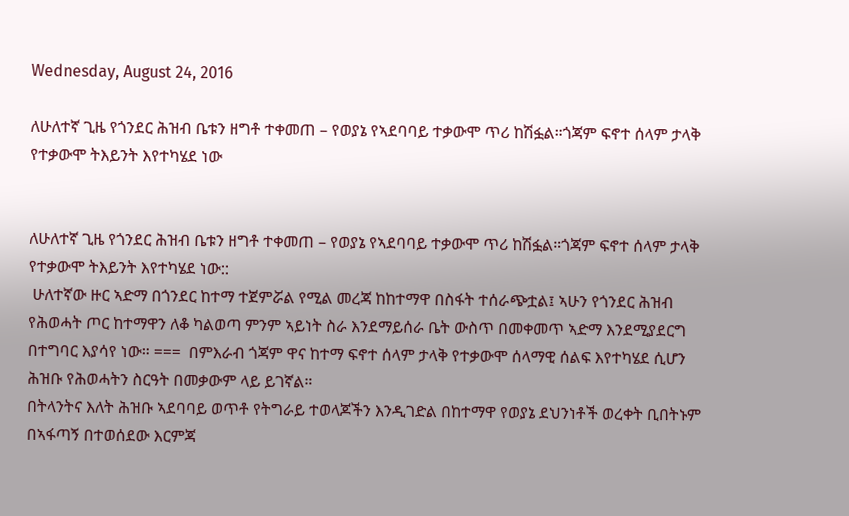Wednesday, August 24, 2016

ለሁለተኛ ጊዜ የጎንደር ሕዝብ ቤቱን ዘግቶ ተቀመጠ – የወያኔ የኣደባባይ ተቃውሞ ጥሪ ከሽፏል።ጎጃም ፍኖተ ሰላም ታላቅ የተቃውሞ ትእይንት እየተካሄደ ነው


ለሁለተኛ ጊዜ የጎንደር ሕዝብ ቤቱን ዘግቶ ተቀመጠ – የወያኔ የኣደባባይ ተቃውሞ ጥሪ ከሽፏል።ጎጃም ፍኖተ ሰላም ታላቅ የተቃውሞ ትእይንት እየተካሄደ ነው::
 ሁለተኛው ዙር ኣድማ በጎንደር ከተማ ተጀምሯል የሚል መረጃ ከከተማዋ በስፋት ተሰራጭቷል፤ ኣሁን የጎንደር ሕዝብ የሕወሓት ጦር ከተማዋን ለቆ ካልወጣ ምንም ኣይነት ስራ እንደማይሰራ ቤት ውስጥ በመቀመጥ ኣድማ እንደሚያደርግ በተግባር እያሳየ ነው። ===  በምእራብ ጎጃም ዋና ከተማ ፍኖተ ሰላም ታላቅ የተቃውሞ ሰላማዊ ሰልፍ እየተካሄደ ሲሆን ሕዝቡ የሕወሓትን ስርዓት በመቃውም ላይ ይገኛል።
በትላንትና እለት ሕዝቡ ኣደባባይ ወጥቶ የትግራይ ተወላጆችን እንዲገድል በከተማዋ የወያኔ ደህንነቶች ወረቀት ቢበትኑም በኣፋጣኝ በተወሰደው እርምጃ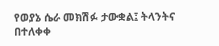የወያኔ ሴራ መክሽፉ ታውቋል፤ ትላንትና በተለቀቀ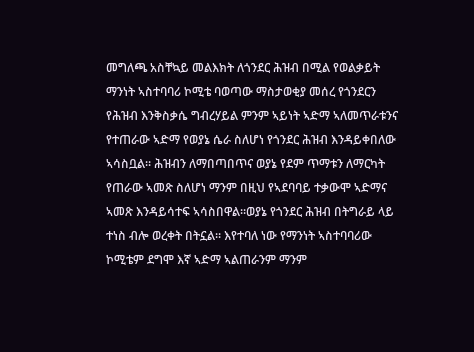መግለጫ አስቸኳይ መልእክት ለጎንደር ሕዝብ በሚል የወልቃይት ማንነት ኣስተባባሪ ኮሚቴ ባወጣው ማስታወቂያ መሰረ የጎንደርን የሕዝብ እንቅስቃሴ ግብረሃይል ምንም ኣይነት ኣድማ ኣለመጥራቱንና የተጠራው ኣድማ የወያኔ ሴራ ስለሆነ የጎንደር ሕዝብ እንዳይቀበለው ኣሳስቧል። ሕዝብን ለማበጣበጥና ወያኔ የደም ጥማቱን ለማርካት የጠራው ኣመጽ ስለሆነ ማንም በዚህ የኣደባባይ ተቃውሞ ኣድማና ኣመጽ እንዳይሳተፍ ኣሳስበዋል።ወያኔ የጎንደር ሕዝብ በትግራይ ላይ ተነስ ብሎ ወረቀት በትኗል። እየተባለ ነው የማንነት ኣስተባባሪው ኮሚቴም ደግሞ እኛ ኣድማ ኣልጠራንም ማንም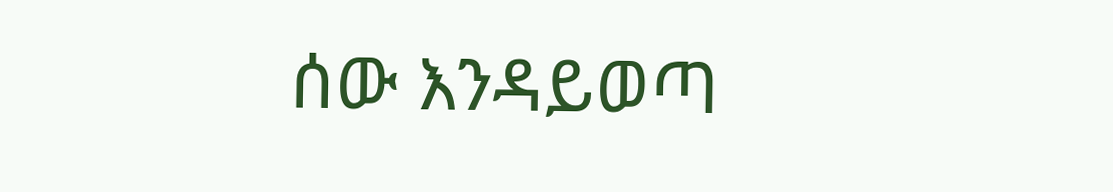ሰው እንዳይወጣ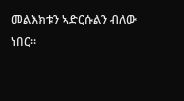መልእክቱን ኣድርሱልን ብለው ነበር።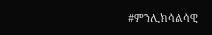#ምንሊክሳልሳዊ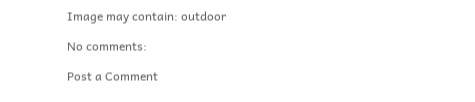Image may contain: outdoor

No comments:

Post a Comment